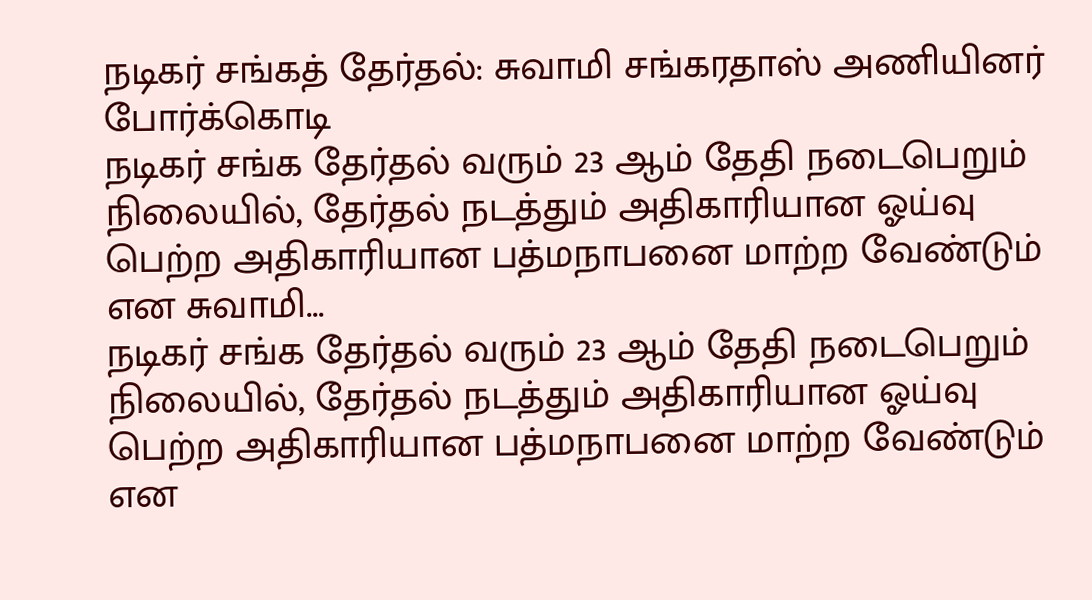நடிகர் சங்கத் தேர்தல்: சுவாமி சங்கரதாஸ் அணியினர் போர்க்கொடி
நடிகர் சங்க தேர்தல் வரும் 23 ஆம் தேதி நடைபெறும் நிலையில், தேர்தல் நடத்தும் அதிகாரியான ஓய்வு பெற்ற அதிகாரியான பத்மநாபனை மாற்ற வேண்டும் என சுவாமி...
நடிகர் சங்க தேர்தல் வரும் 23 ஆம் தேதி நடைபெறும் நிலையில், தேர்தல் நடத்தும் அதிகாரியான ஓய்வு பெற்ற அதிகாரியான பத்மநாபனை மாற்ற வேண்டும் என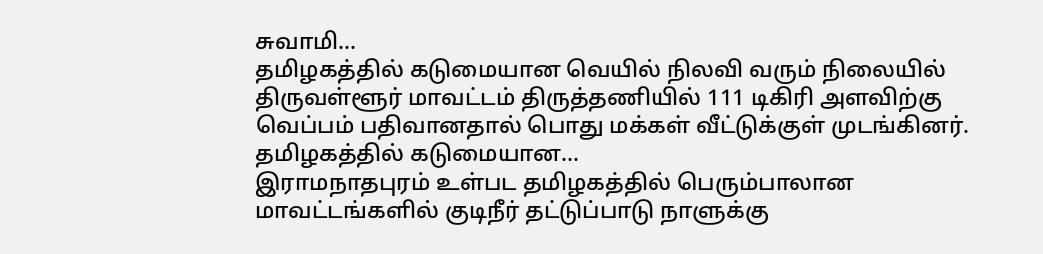சுவாமி...
தமிழகத்தில் கடுமையான வெயில் நிலவி வரும் நிலையில் திருவள்ளூர் மாவட்டம் திருத்தணியில் 111 டிகிரி அளவிற்கு வெப்பம் பதிவானதால் பொது மக்கள் வீட்டுக்குள் முடங்கினர். தமிழகத்தில் கடுமையான...
இராமநாதபுரம் உள்பட தமிழகத்தில் பெரும்பாலான மாவட்டங்களில் குடிநீர் தட்டுப்பாடு நாளுக்கு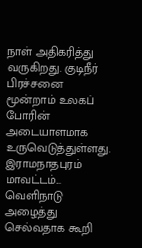நாள் அதிகரித்து வருகிறது. குடிநீர் பிரச்சனை மூன்றாம் உலகப் போரின் அடையாளமாக உருவெடுத்துள்ளது. இராமநாதபுரம் மாவட்டம்...
வெளிநாடு அழைத்து செல்வதாக கூறி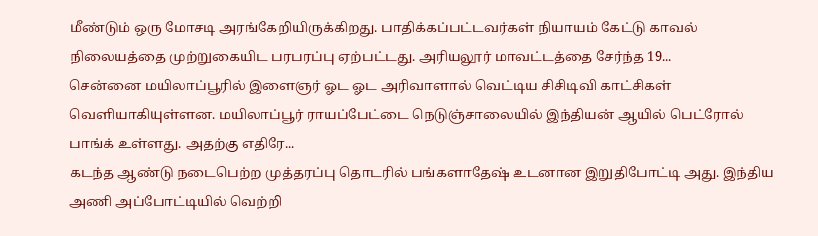மீண்டும் ஒரு மோசடி அரங்கேறியிருக்கிறது. பாதிக்கப்பட்டவர்கள் நியாயம் கேட்டு காவல் நிலையத்தை முற்றுகையிட பரபரப்பு ஏற்பட்டது. அரியலூர் மாவட்டத்தை சேர்ந்த 19...
சென்னை மயிலாப்பூரில் இளைஞர் ஓட ஓட அரிவாளால் வெட்டிய சிசிடிவி காட்சிகள் வெளியாகியுள்ளன. மயிலாப்பூர் ராயப்பேட்டை நெடுஞ்சாலையில் இந்தியன் ஆயில் பெட்ரோல் பாங்க் உள்ளது. அதற்கு எதிரே...
கடந்த ஆண்டு நடைபெற்ற முத்தரப்பு தொடரில் பங்களாதேஷ் உடனான இறுதிபோட்டி அது. இந்திய அணி அப்போட்டியில் வெற்றி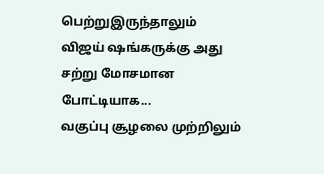பெற்றுஇருந்தாலும் விஜய் ஷங்கருக்கு அது சற்று மோசமான போட்டியாக...
வகுப்பு சூழலை முற்றிலும்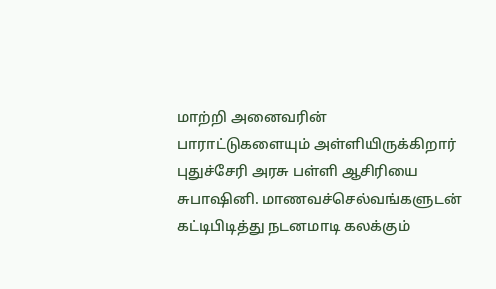மாற்றி அனைவரின் பாராட்டுகளையும் அள்ளியிருக்கிறார் புதுச்சேரி அரசு பள்ளி ஆசிரியை சுபாஷினி. மாணவச்செல்வங்களுடன் கட்டிபிடித்து நடனமாடி கலக்கும்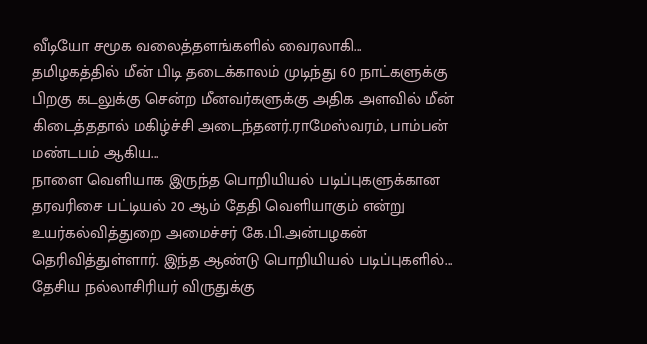வீடியோ சமூக வலைத்தளங்களில் வைரலாகி...
தமிழகத்தில் மீன் பிடி தடைக்காலம் முடிந்து 60 நாட்களுக்கு பிறகு கடலுக்கு சென்ற மீனவர்களுக்கு அதிக அளவில் மீன் கிடைத்ததால் மகிழ்ச்சி அடைந்தனர்.ராமேஸ்வரம், பாம்பன் மண்டபம் ஆகிய...
நாளை வெளியாக இருந்த பொறியியல் படிப்புகளுக்கான தரவரிசை பட்டியல் 20 ஆம் தேதி வெளியாகும் என்று உயர்கல்வித்துறை அமைச்சர் கே.பி.அன்பழகன் தெரிவித்துள்ளார். இந்த ஆண்டு பொறியியல் படிப்புகளில்...
தேசிய நல்லாசிரியர் விருதுக்கு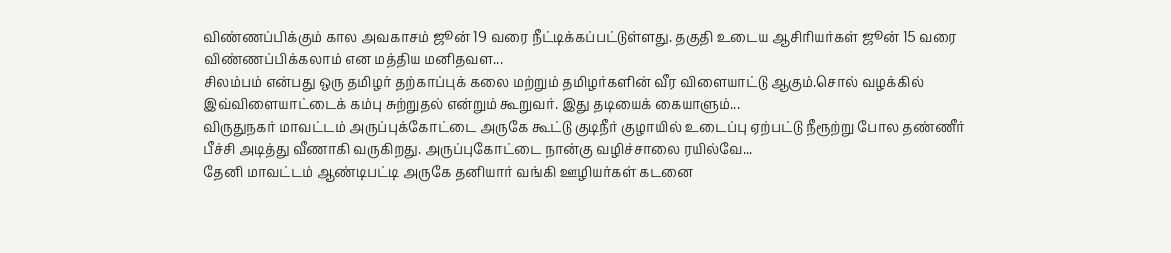விண்ணப்பிக்கும் கால அவகாசம் ஜூன் 19 வரை நீட்டிக்கப்பட்டுள்ளது. தகுதி உடைய ஆசிரியர்கள் ஜூன் 15 வரை விண்ணப்பிக்கலாம் என மத்திய மனிதவள...
சிலம்பம் என்பது ஒரு தமிழர் தற்காப்புக் கலை மற்றும் தமிழர்களின் வீர விளையாட்டு ஆகும்.சொல் வழக்கில் இவ்விளையாட்டைக் கம்பு சுற்றுதல் என்றும் கூறுவர். இது தடியைக் கையாளும்...
விருதுநகர் மாவட்டம் அருப்புக்கோட்டை அருகே கூட்டு குடிநீர் குழாயில் உடைப்பு ஏற்பட்டு நீரூற்று போல தண்ணீர் பீச்சி அடித்து வீணாகி வருகிறது. அருப்புகோட்டை நான்கு வழிச்சாலை ரயில்வே...
தேனி மாவட்டம் ஆண்டிபட்டி அருகே தனியார் வங்கி ஊழியர்கள் கடனை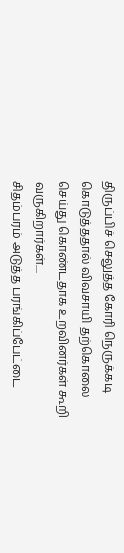திருப்பிச் செலுத்த கோரி நெருக்கடி கொடுத்ததால் விவசாயி தற்கொலை செய்து கொண்டதாக உறவினர்கள் கூறி வருகிறார்கள்....
சிதம்பரம் அடுத்த பரங்கிப்பேட்டை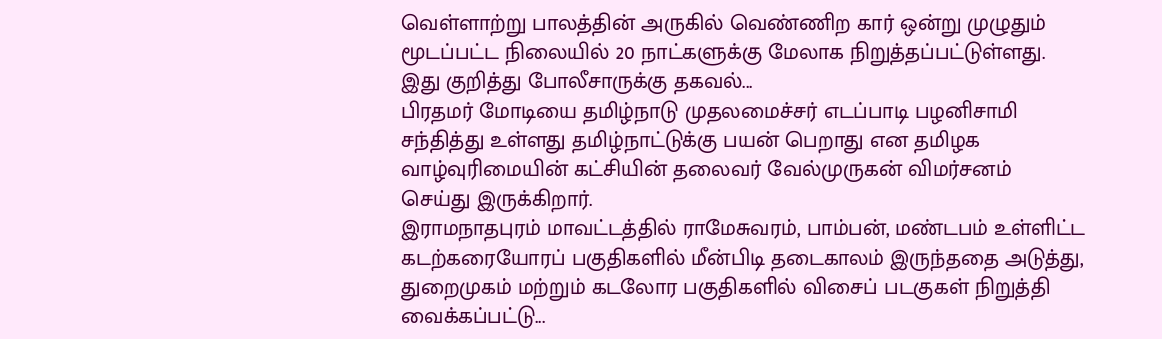வெள்ளாற்று பாலத்தின் அருகில் வெண்ணிற கார் ஒன்று முழுதும் மூடப்பட்ட நிலையில் 20 நாட்களுக்கு மேலாக நிறுத்தப்பட்டுள்ளது. இது குறித்து போலீசாருக்கு தகவல்...
பிரதமர் மோடியை தமிழ்நாடு முதலமைச்சர் எடப்பாடி பழனிசாமி சந்தித்து உள்ளது தமிழ்நாட்டுக்கு பயன் பெறாது என தமிழக வாழ்வுரிமையின் கட்சியின் தலைவர் வேல்முருகன் விமர்சனம் செய்து இருக்கிறார்.
இராமநாதபுரம் மாவட்டத்தில் ராமேசுவரம், பாம்பன், மண்டபம் உள்ளிட்ட கடற்கரையோரப் பகுதிகளில் மீன்பிடி தடைகாலம் இருந்ததை அடுத்து, துறைமுகம் மற்றும் கடலோர பகுதிகளில் விசைப் படகுகள் நிறுத்தி வைக்கப்பட்டு...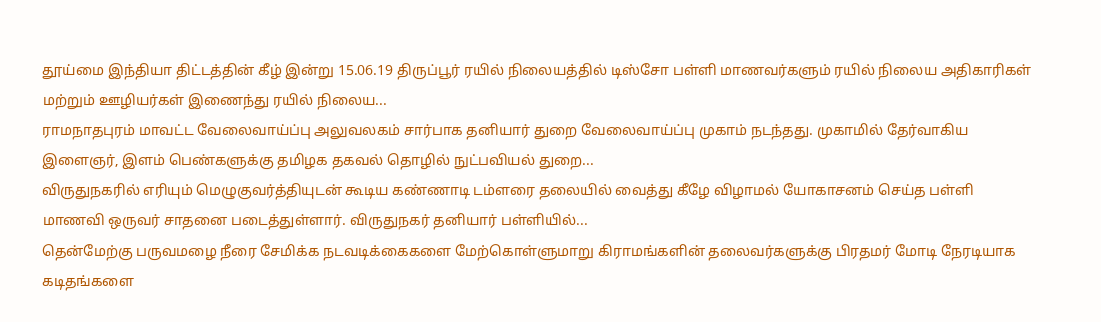தூய்மை இந்தியா திட்டத்தின் கீழ் இன்று 15.06.19 திருப்பூர் ரயில் நிலையத்தில் டிஸ்சோ பள்ளி மாணவர்களும் ரயில் நிலைய அதிகாரிகள் மற்றும் ஊழியர்கள் இணைந்து ரயில் நிலைய...
ராமநாதபுரம் மாவட்ட வேலைவாய்ப்பு அலுவலகம் சார்பாக தனியார் துறை வேலைவாய்ப்பு முகாம் நடந்தது. முகாமில் தேர்வாகிய இளைஞர், இளம் பெண்களுக்கு தமிழக தகவல் தொழில் நுட்பவியல் துறை...
விருதுநகரில் எரியும் மெழுகுவர்த்தியுடன் கூடிய கண்ணாடி டம்ளரை தலையில் வைத்து கீழே விழாமல் யோகாசனம் செய்த பள்ளி மாணவி ஒருவர் சாதனை படைத்துள்ளார். விருதுநகர் தனியார் பள்ளியில்...
தென்மேற்கு பருவமழை நீரை சேமிக்க நடவடிக்கைகளை மேற்கொள்ளுமாறு கிராமங்களின் தலைவர்களுக்கு பிரதமர் மோடி நேரடியாக கடிதங்களை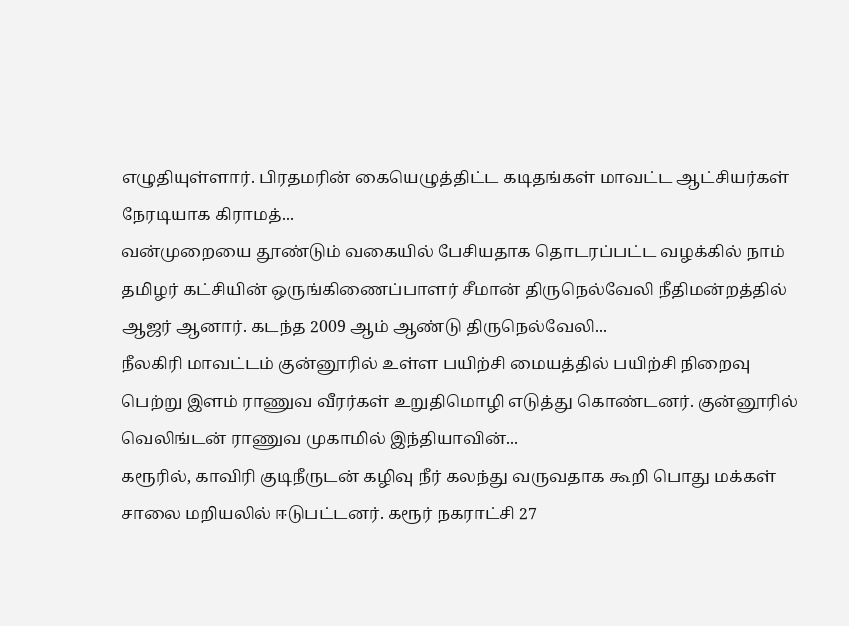எழுதியுள்ளார். பிரதமரின் கையெழுத்திட்ட கடிதங்கள் மாவட்ட ஆட்சியர்கள் நேரடியாக கிராமத்...
வன்முறையை தூண்டும் வகையில் பேசியதாக தொடரப்பட்ட வழக்கில் நாம் தமிழர் கட்சியின் ஒருங்கிணைப்பாளர் சீமான் திருநெல்வேலி நீதிமன்றத்தில் ஆஜர் ஆனார். கடந்த 2009 ஆம் ஆண்டு திருநெல்வேலி...
நீலகிரி மாவட்டம் குன்னூரில் உள்ள பயிற்சி மையத்தில் பயிற்சி நிறைவு பெற்று இளம் ராணுவ வீரர்கள் உறுதிமொழி எடுத்து கொண்டனர். குன்னூரில் வெலிங்டன் ராணுவ முகாமில் இந்தியாவின்...
கரூரில், காவிரி குடிநீருடன் கழிவு நீர் கலந்து வருவதாக கூறி பொது மக்கள் சாலை மறியலில் ஈடுபட்டனர். கரூர் நகராட்சி 27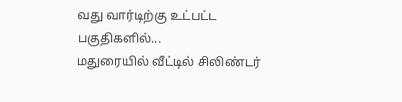வது வார்டிற்கு உட்பட்ட பகுதிகளில்...
மதுரையில் வீட்டில் சிலிண்டர்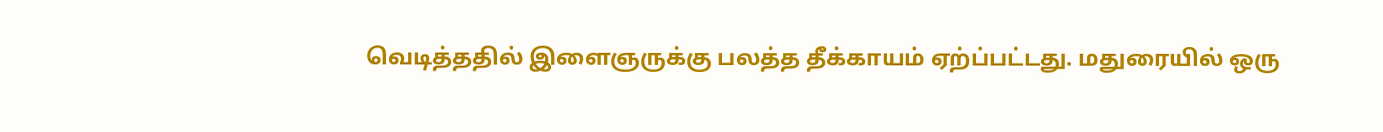வெடித்ததில் இளைஞருக்கு பலத்த தீக்காயம் ஏற்ப்பட்டது. மதுரையில் ஒரு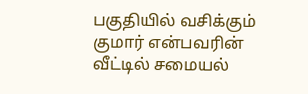பகுதியில் வசிக்கும் குமார் என்பவரின் வீட்டில் சமையல்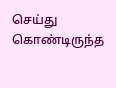செய்து கொண்டிருந்த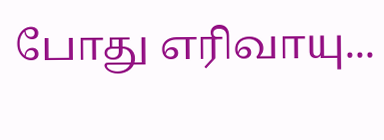போது எரிவாயு...